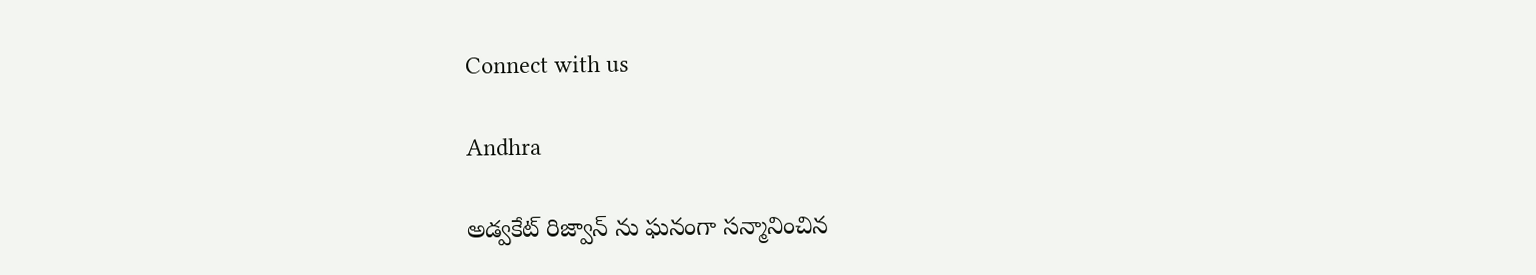Connect with us

Andhra

అడ్వకేట్ రిజ్వాన్ ను ఘనంగా సన్మానించిన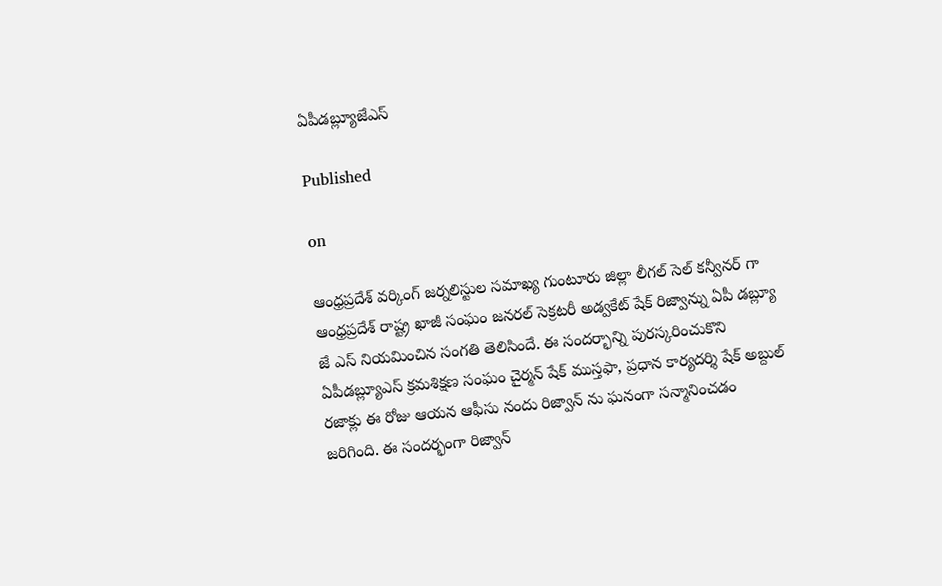ఏపీడబ్ల్యూజేఎస్

Published

on

ఆంధ్రప్రదేశ్ వర్కింగ్ జర్నలిస్టుల సమాఖ్య గుంటూరు జిల్లా లీగల్ సెల్ కన్వీనర్ గా ఆంధ్రప్రదేశ్ రాష్ట్ర ఖాజీ సంఘం జనరల్ సెక్రటరీ అడ్వకేట్ షేక్ రిజ్వాన్ను ఏపీ డబ్ల్యూ జే ఎస్ నియమించిన సంగతి తెలిసిందే. ఈ సందర్భాన్ని పురస్కరించుకొని ఏపీడబ్ల్యూఎస్ క్రమశిక్షణ సంఘం చైర్మన్ షేక్ ముస్తఫా, ప్రధాన కార్యదర్శి షేక్ అబ్దుల్ రజాక్లు ఈ రోజు ఆయన ఆఫీసు నందు రిజ్వాన్ ను ఘనంగా సన్మానించడం జరిగింది. ఈ సందర్భంగా రిజ్వాన్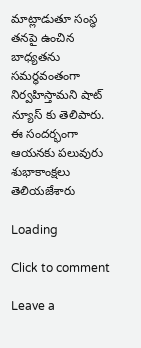మాట్లాడుతూ సంస్థ తనపై ఉంచిన బాధ్యతను సమర్ధవంతంగా నిర్వహిస్తామని షాట్ న్యూస్ కు తెలిపారు. ఈ సందర్భంగా ఆయనకు పలువురు శుభాకాంక్షలు తెలియజేశారు

Loading

Click to comment

Leave a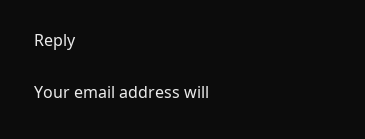Reply

Your email address will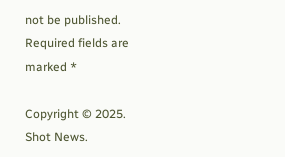not be published. Required fields are marked *

Copyright © 2025. Shot News.